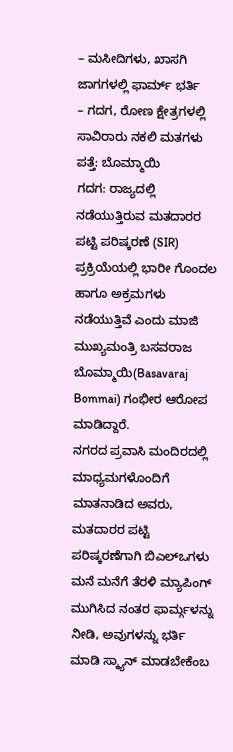– ಮಸೀದಿಗಳು, ಖಾಸಗಿ ಜಾಗಗಳಲ್ಲಿ ಫಾರ್ಮ್ ಭರ್ತಿ
– ಗದಗ, ರೋಣ ಕ್ಷೇತ್ರಗಳಲ್ಲಿ ಸಾವಿರಾರು ನಕಲಿ ಮತಗಳು ಪತ್ತೆ: ಬೊಮ್ಮಾಯಿ
ಗದಗ: ರಾಜ್ಯದಲ್ಲಿ ನಡೆಯುತ್ತಿರುವ ಮತದಾರರ ಪಟ್ಟಿ ಪರಿಷ್ಕರಣೆ (SIR) ಪ್ರಕ್ರಿಯೆಯಲ್ಲಿ ಭಾರೀ ಗೊಂದಲ ಹಾಗೂ ಅಕ್ರಮಗಳು ನಡೆಯುತ್ತಿವೆ ಎಂದು ಮಾಜಿ ಮುಖ್ಯಮಂತ್ರಿ ಬಸವರಾಜ ಬೊಮ್ಮಾಯಿ(Basavaraj Bommai) ಗಂಭೀರ ಆರೋಪ ಮಾಡಿದ್ದಾರೆ.
ನಗರದ ಪ್ರವಾಸಿ ಮಂದಿರದಲ್ಲಿ ಮಾಧ್ಯಮಗಳೊಂದಿಗೆ ಮಾತನಾಡಿದ ಅವರು, ಮತದಾರರ ಪಟ್ಟಿ ಪರಿಷ್ಕರಣೆಗಾಗಿ ಬಿಎಲ್ಒಗಳು ಮನೆ ಮನೆಗೆ ತೆರಳಿ ಮ್ಯಾಪಿಂಗ್ ಮುಗಿಸಿದ ನಂತರ ಫಾರ್ಮ್ಗಳನ್ನು ನೀಡಿ, ಅವುಗಳನ್ನು ಭರ್ತಿ ಮಾಡಿ ಸ್ಕ್ಯಾನ್ ಮಾಡಬೇಕೆಂಬ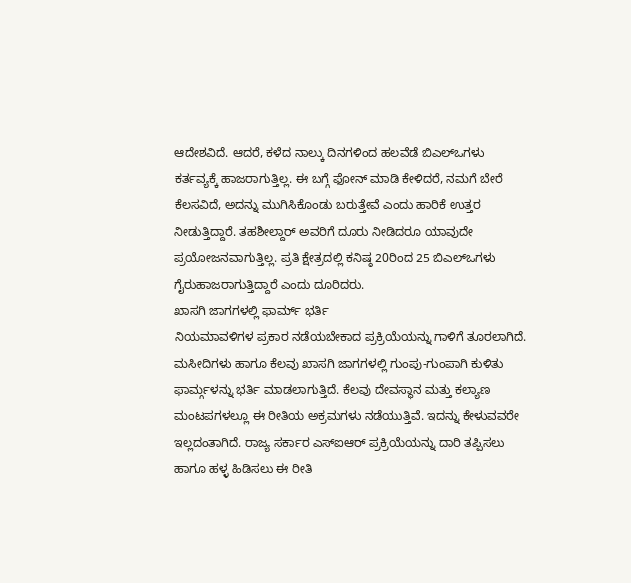ಆದೇಶವಿದೆ. ಆದರೆ, ಕಳೆದ ನಾಲ್ಕು ದಿನಗಳಿಂದ ಹಲವೆಡೆ ಬಿಎಲ್ಒಗಳು ಕರ್ತವ್ಯಕ್ಕೆ ಹಾಜರಾಗುತ್ತಿಲ್ಲ. ಈ ಬಗ್ಗೆ ಫೋನ್ ಮಾಡಿ ಕೇಳಿದರೆ, ನಮಗೆ ಬೇರೆ ಕೆಲಸವಿದೆ, ಅದನ್ನು ಮುಗಿಸಿಕೊಂಡು ಬರುತ್ತೇವೆ ಎಂದು ಹಾರಿಕೆ ಉತ್ತರ ನೀಡುತ್ತಿದ್ದಾರೆ. ತಹಶೀಲ್ದಾರ್ ಅವರಿಗೆ ದೂರು ನೀಡಿದರೂ ಯಾವುದೇ ಪ್ರಯೋಜನವಾಗುತ್ತಿಲ್ಲ. ಪ್ರತಿ ಕ್ಷೇತ್ರದಲ್ಲಿ ಕನಿಷ್ಠ 20ರಿಂದ 25 ಬಿಎಲ್ಒಗಳು ಗೈರುಹಾಜರಾಗುತ್ತಿದ್ದಾರೆ ಎಂದು ದೂರಿದರು.
ಖಾಸಗಿ ಜಾಗಗಳಲ್ಲಿ ಫಾರ್ಮ್ ಭರ್ತಿ
ನಿಯಮಾವಳಿಗಳ ಪ್ರಕಾರ ನಡೆಯಬೇಕಾದ ಪ್ರಕ್ರಿಯೆಯನ್ನು ಗಾಳಿಗೆ ತೂರಲಾಗಿದೆ. ಮಸೀದಿಗಳು ಹಾಗೂ ಕೆಲವು ಖಾಸಗಿ ಜಾಗಗಳಲ್ಲಿ ಗುಂಪು-ಗುಂಪಾಗಿ ಕುಳಿತು ಫಾರ್ಮ್ಗಳನ್ನು ಭರ್ತಿ ಮಾಡಲಾಗುತ್ತಿದೆ. ಕೆಲವು ದೇವಸ್ಥಾನ ಮತ್ತು ಕಲ್ಯಾಣ ಮಂಟಪಗಳಲ್ಲೂ ಈ ರೀತಿಯ ಅಕ್ರಮಗಳು ನಡೆಯುತ್ತಿವೆ. ಇದನ್ನು ಕೇಳುವವರೇ ಇಲ್ಲದಂತಾಗಿದೆ. ರಾಜ್ಯ ಸರ್ಕಾರ ಎಸ್ಐಆರ್ ಪ್ರಕ್ರಿಯೆಯನ್ನು ದಾರಿ ತಪ್ಪಿಸಲು ಹಾಗೂ ಹಳ್ಳ ಹಿಡಿಸಲು ಈ ರೀತಿ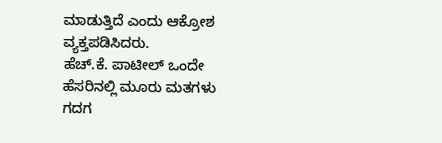ಮಾಡುತ್ತಿದೆ ಎಂದು ಆಕ್ರೋಶ ವ್ಯಕ್ತಪಡಿಸಿದರು.
ಹೆಚ್.ಕೆ. ಪಾಟೀಲ್ ಒಂದೇ ಹೆಸರಿನಲ್ಲಿ ಮೂರು ಮತಗಳು
ಗದಗ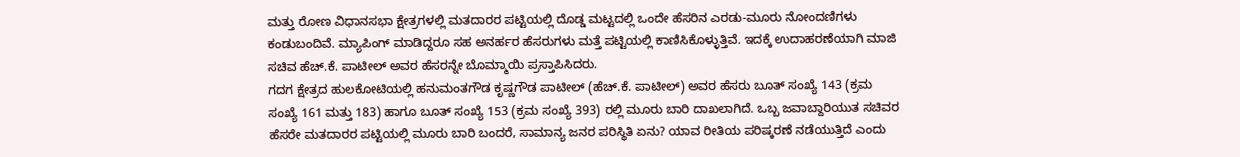ಮತ್ತು ರೋಣ ವಿಧಾನಸಭಾ ಕ್ಷೇತ್ರಗಳಲ್ಲಿ ಮತದಾರರ ಪಟ್ಟಿಯಲ್ಲಿ ದೊಡ್ಡ ಮಟ್ಟದಲ್ಲಿ ಒಂದೇ ಹೆಸರಿನ ಎರಡು-ಮೂರು ನೋಂದಣಿಗಳು ಕಂಡುಬಂದಿವೆ. ಮ್ಯಾಪಿಂಗ್ ಮಾಡಿದ್ದರೂ ಸಹ ಅನರ್ಹರ ಹೆಸರುಗಳು ಮತ್ತೆ ಪಟ್ಟಿಯಲ್ಲಿ ಕಾಣಿಸಿಕೊಳ್ಳುತ್ತಿವೆ. ಇದಕ್ಕೆ ಉದಾಹರಣೆಯಾಗಿ ಮಾಜಿ ಸಚಿವ ಹೆಚ್.ಕೆ. ಪಾಟೀಲ್ ಅವರ ಹೆಸರನ್ನೇ ಬೊಮ್ಮಾಯಿ ಪ್ರಸ್ತಾಪಿಸಿದರು.
ಗದಗ ಕ್ಷೇತ್ರದ ಹುಲಕೋಟಿಯಲ್ಲಿ ಹನುಮಂತಗೌಡ ಕೃಷ್ಣಗೌಡ ಪಾಟೀಲ್ (ಹೆಚ್.ಕೆ. ಪಾಟೀಲ್) ಅವರ ಹೆಸರು ಬೂತ್ ಸಂಖ್ಯೆ 143 (ಕ್ರಮ ಸಂಖ್ಯೆ 161 ಮತ್ತು 183) ಹಾಗೂ ಬೂತ್ ಸಂಖ್ಯೆ 153 (ಕ್ರಮ ಸಂಖ್ಯೆ 393) ರಲ್ಲಿ ಮೂರು ಬಾರಿ ದಾಖಲಾಗಿದೆ. ಒಬ್ಬ ಜವಾಬ್ದಾರಿಯುತ ಸಚಿವರ ಹೆಸರೇ ಮತದಾರರ ಪಟ್ಟಿಯಲ್ಲಿ ಮೂರು ಬಾರಿ ಬಂದರೆ, ಸಾಮಾನ್ಯ ಜನರ ಪರಿಸ್ಥಿತಿ ಏನು? ಯಾವ ರೀತಿಯ ಪರಿಷ್ಕರಣೆ ನಡೆಯುತ್ತಿದೆ ಎಂದು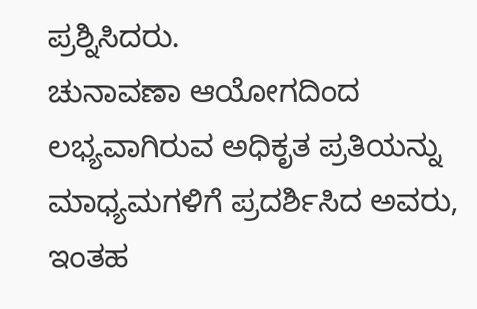ಪ್ರಶ್ನಿಸಿದರು.
ಚುನಾವಣಾ ಆಯೋಗದಿಂದ ಲಭ್ಯವಾಗಿರುವ ಅಧಿಕೃತ ಪ್ರತಿಯನ್ನು ಮಾಧ್ಯಮಗಳಿಗೆ ಪ್ರದರ್ಶಿಸಿದ ಅವರು, ಇಂತಹ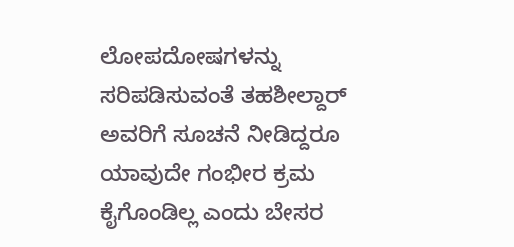ಲೋಪದೋಷಗಳನ್ನು ಸರಿಪಡಿಸುವಂತೆ ತಹಶೀಲ್ದಾರ್ ಅವರಿಗೆ ಸೂಚನೆ ನೀಡಿದ್ದರೂ ಯಾವುದೇ ಗಂಭೀರ ಕ್ರಮ ಕೈಗೊಂಡಿಲ್ಲ ಎಂದು ಬೇಸರ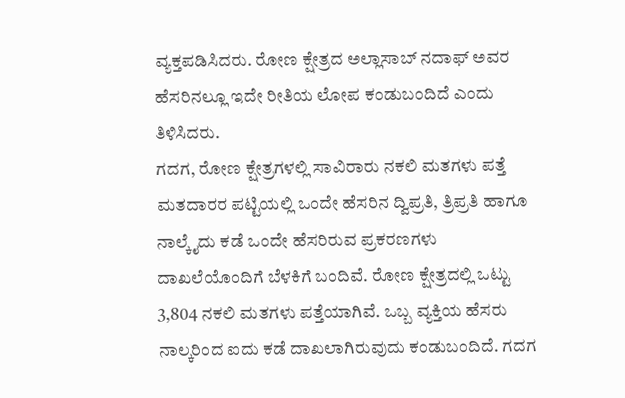ವ್ಯಕ್ತಪಡಿಸಿದರು. ರೋಣ ಕ್ಷೇತ್ರದ ಅಲ್ಲಾಸಾಬ್ ನದಾಫ್ ಅವರ ಹೆಸರಿನಲ್ಲೂ ಇದೇ ರೀತಿಯ ಲೋಪ ಕಂಡುಬಂದಿದೆ ಎಂದು ತಿಳಿಸಿದರು.
ಗದಗ, ರೋಣ ಕ್ಷೇತ್ರಗಳಲ್ಲಿ ಸಾವಿರಾರು ನಕಲಿ ಮತಗಳು ಪತ್ತೆ
ಮತದಾರರ ಪಟ್ಟಿಯಲ್ಲಿ ಒಂದೇ ಹೆಸರಿನ ದ್ವಿಪ್ರತಿ, ತ್ರಿಪ್ರತಿ ಹಾಗೂ ನಾಲ್ಕೈದು ಕಡೆ ಒಂದೇ ಹೆಸರಿರುವ ಪ್ರಕರಣಗಳು ದಾಖಲೆಯೊಂದಿಗೆ ಬೆಳಕಿಗೆ ಬಂದಿವೆ. ರೋಣ ಕ್ಷೇತ್ರದಲ್ಲಿ ಒಟ್ಟು 3,804 ನಕಲಿ ಮತಗಳು ಪತ್ತೆಯಾಗಿವೆ. ಒಬ್ಬ ವ್ಯಕ್ತಿಯ ಹೆಸರು ನಾಲ್ಕರಿಂದ ಐದು ಕಡೆ ದಾಖಲಾಗಿರುವುದು ಕಂಡುಬಂದಿದೆ. ಗದಗ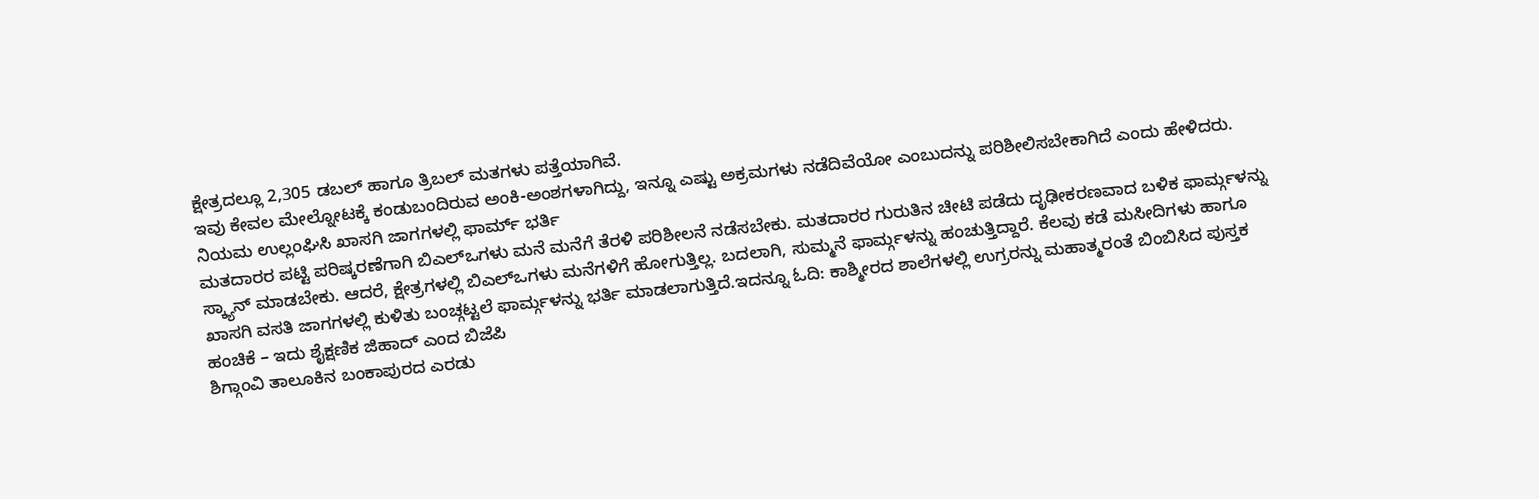ಕ್ಷೇತ್ರದಲ್ಲೂ 2,305 ಡಬಲ್ ಹಾಗೂ ತ್ರಿಬಲ್ ಮತಗಳು ಪತ್ತೆಯಾಗಿವೆ.
ಇವು ಕೇವಲ ಮೇಲ್ನೋಟಕ್ಕೆ ಕಂಡುಬಂದಿರುವ ಅಂಕಿ-ಅಂಶಗಳಾಗಿದ್ದು, ಇನ್ನೂ ಎಷ್ಟು ಅಕ್ರಮಗಳು ನಡೆದಿವೆಯೋ ಎಂಬುದನ್ನು ಪರಿಶೀಲಿಸಬೇಕಾಗಿದೆ ಎಂದು ಹೇಳಿದರು.
ನಿಯಮ ಉಲ್ಲಂಘಿಸಿ ಖಾಸಗಿ ಜಾಗಗಳಲ್ಲಿ ಫಾರ್ಮ್ ಭರ್ತಿ
ಮತದಾರರ ಪಟ್ಟಿ ಪರಿಷ್ಕರಣೆಗಾಗಿ ಬಿಎಲ್ಒಗಳು ಮನೆ ಮನೆಗೆ ತೆರಳಿ ಪರಿಶೀಲನೆ ನಡೆಸಬೇಕು. ಮತದಾರರ ಗುರುತಿನ ಚೀಟಿ ಪಡೆದು ದೃಢೀಕರಣವಾದ ಬಳಿಕ ಫಾರ್ಮ್ಗಳನ್ನು ಸ್ಕ್ಯಾನ್ ಮಾಡಬೇಕು. ಆದರೆ, ಕ್ಷೇತ್ರಗಳಲ್ಲಿ ಬಿಎಲ್ಒಗಳು ಮನೆಗಳಿಗೆ ಹೋಗುತ್ತಿಲ್ಲ. ಬದಲಾಗಿ, ಸುಮ್ಮನೆ ಫಾರ್ಮ್ಗಳನ್ನು ಹಂಚುತ್ತಿದ್ದಾರೆ. ಕೆಲವು ಕಡೆ ಮಸೀದಿಗಳು ಹಾಗೂ ಖಾಸಗಿ ವಸತಿ ಜಾಗಗಳಲ್ಲಿ ಕುಳಿತು ಬಂಚ್ಗಟ್ಟಲೆ ಫಾರ್ಮ್ಗಳನ್ನು ಭರ್ತಿ ಮಾಡಲಾಗುತ್ತಿದೆ.ಇದನ್ನೂ ಓದಿ: ಕಾಶ್ಮೀರದ ಶಾಲೆಗಳಲ್ಲಿ ಉಗ್ರರನ್ನು ಮಹಾತ್ಮರಂತೆ ಬಿಂಬಿಸಿದ ಪುಸ್ತಕ ಹಂಚಿಕೆ – ಇದು ಶೈಕ್ಷಣಿಕ ಜಿಹಾದ್ ಎಂದ ಬಿಜೆಪಿ
ಶಿಗ್ಗಾಂವಿ ತಾಲೂಕಿನ ಬಂಕಾಪುರದ ಎರಡು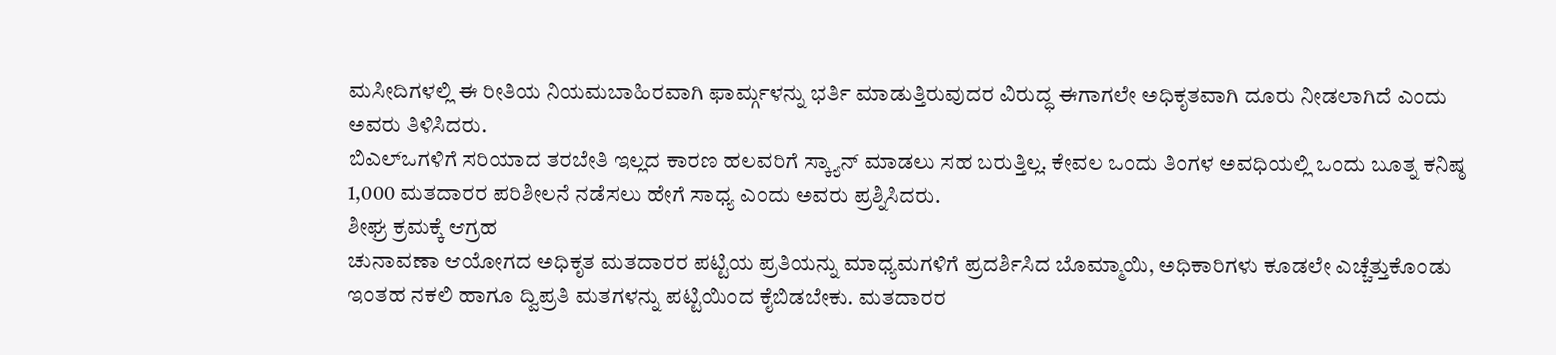ಮಸೀದಿಗಳಲ್ಲಿ ಈ ರೀತಿಯ ನಿಯಮಬಾಹಿರವಾಗಿ ಫಾರ್ಮ್ಗಳನ್ನು ಭರ್ತಿ ಮಾಡುತ್ತಿರುವುದರ ವಿರುದ್ಧ ಈಗಾಗಲೇ ಅಧಿಕೃತವಾಗಿ ದೂರು ನೀಡಲಾಗಿದೆ ಎಂದು ಅವರು ತಿಳಿಸಿದರು.
ಬಿಎಲ್ಒಗಳಿಗೆ ಸರಿಯಾದ ತರಬೇತಿ ಇಲ್ಲದ ಕಾರಣ ಹಲವರಿಗೆ ಸ್ಕ್ಯಾನ್ ಮಾಡಲು ಸಹ ಬರುತ್ತಿಲ್ಲ. ಕೇವಲ ಒಂದು ತಿಂಗಳ ಅವಧಿಯಲ್ಲಿ ಒಂದು ಬೂತ್ನ ಕನಿಷ್ಠ 1,000 ಮತದಾರರ ಪರಿಶೀಲನೆ ನಡೆಸಲು ಹೇಗೆ ಸಾಧ್ಯ ಎಂದು ಅವರು ಪ್ರಶ್ನಿಸಿದರು.
ಶೀಘ್ರ ಕ್ರಮಕ್ಕೆ ಆಗ್ರಹ
ಚುನಾವಣಾ ಆಯೋಗದ ಅಧಿಕೃತ ಮತದಾರರ ಪಟ್ಟಿಯ ಪ್ರತಿಯನ್ನು ಮಾಧ್ಯಮಗಳಿಗೆ ಪ್ರದರ್ಶಿಸಿದ ಬೊಮ್ಮಾಯಿ, ಅಧಿಕಾರಿಗಳು ಕೂಡಲೇ ಎಚ್ಚೆತ್ತುಕೊಂಡು ಇಂತಹ ನಕಲಿ ಹಾಗೂ ದ್ವಿಪ್ರತಿ ಮತಗಳನ್ನು ಪಟ್ಟಿಯಿಂದ ಕೈಬಿಡಬೇಕು. ಮತದಾರರ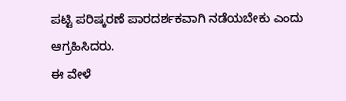ಪಟ್ಟಿ ಪರಿಷ್ಕರಣೆ ಪಾರದರ್ಶಕವಾಗಿ ನಡೆಯಬೇಕು ಎಂದು ಆಗ್ರಹಿಸಿದರು.
ಈ ವೇಳೆ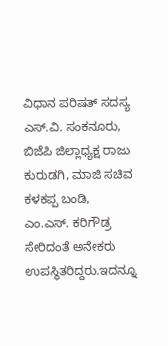ವಿಧಾನ ಪರಿಷತ್ ಸದಸ್ಯ ಎಸ್.ವಿ. ಸಂಕನೂರು, ಬಿಜೆಪಿ ಜಿಲ್ಲಾಧ್ಯಕ್ಷ ರಾಜು ಕುರುಡಗಿ, ಮಾಜಿ ಸಚಿವ ಕಳಕಪ್ಪ ಬಂಡಿ, ಎಂ.ಎಸ್. ಕರಿಗೌಡ್ರ ಸೇರಿದಂತೆ ಅನೇಕರು ಉಪಸ್ಥಿತರಿದ್ದರು.ಇದನ್ನೂ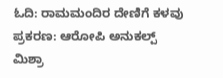ಓದಿ: ರಾಮಮಂದಿರ ದೇಣಿಗೆ ಕಳವು ಪ್ರಕರಣ: ಆರೋಪಿ ಅನುಕಲ್ಪ್ ಮಿಶ್ರಾ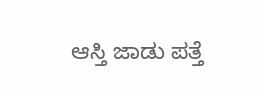ಆಸ್ತಿ ಜಾಡು ಪತ್ತೆ